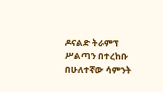ዶናልድ ትራምፕ ሥልጣን በተረከቡ በሁለተኛው ሳምንት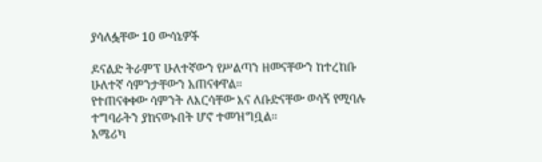ያሳለፏቸው 10 ውሳኔዎች

ዶናልድ ትራምፕ ሁለተኛውን የሥልጣን ዘመናቸውን ከተረከቡ ሁለተኛ ሳምንታቸውን አጠናቀዋል።
የተጠናቀቀው ሳምንት ለእርሳቸው እና ለቡድናቸው ወሳኝ የሚባሉ ተግባራትን ያከናወኑበት ሆኖ ተመዝግቧል።
አሜሪካ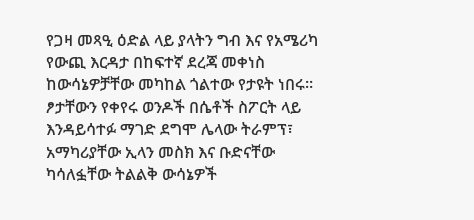የጋዛ መጻዒ ዕድል ላይ ያላትን ግብ እና የአሜሪካ የውጪ እርዳታ በከፍተኛ ደረጃ መቀነስ ከውሳኔዎቻቸው መካከል ጎልተው የታዩት ነበሩ።
ፆታቸውን የቀየሩ ወንዶች በሴቶች ስፖርት ላይ እንዳይሳተፉ ማገድ ደግሞ ሌላው ትራምፕ፣ አማካሪያቸው ኢላን መስክ እና ቡድናቸው ካሳለፏቸው ትልልቅ ውሳኔዎች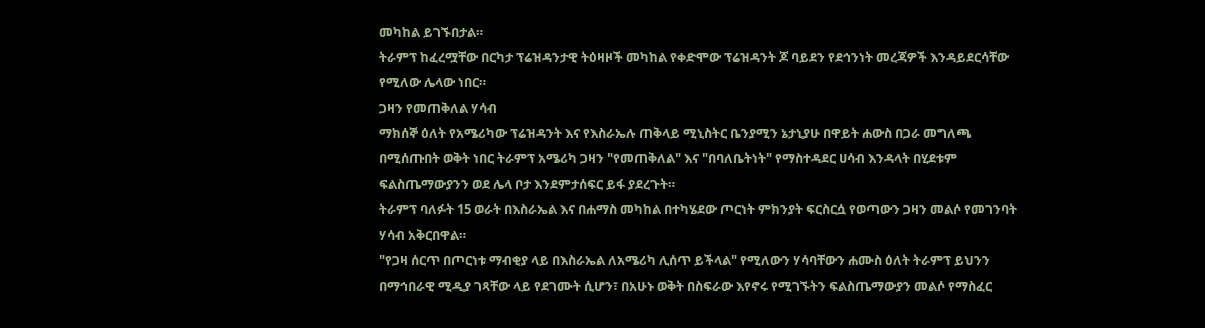መካከል ይገኙበታል።
ትራምፕ ከፈረሟቸው በርካታ ፕሬዝዳንታዊ ትዕዛዞች መካከል የቀድሞው ፕሬዝዳንት ጆ ባይደን የደኅንነት መረጃዎች እንዳይደርሳቸው የሚለው ሌላው ነበር።
ጋዛን የመጠቅለል ሃሳብ
ማክሰኞ ዕለት የአሜሪካው ፕሬዝዳንት እና የእስራኤሉ ጠቅላይ ሚኒስትር ቤንያሚን ኔታኒያሁ በዋይት ሐውስ በጋራ መግለጫ በሚሰጡበት ወቅት ነበር ትራምፕ አሜሪካ ጋዛን "የመጠቅለል" እና "በባለቤትነት" የማስተዳደር ሀሳብ እንዳላት በሂደቱም ፍልስጤማውያንን ወደ ሌላ ቦታ እንደምታሰፍር ይፋ ያደረጉት።
ትራምፕ ባለፉት 15 ወራት በእስራኤል እና በሐማስ መካከል በተካሄደው ጦርነት ምክንያት ፍርስርሷ የወጣውን ጋዛን መልሶ የመገንባት ሃሳብ አቅርበዋል።
"የጋዛ ሰርጥ በጦርነቱ ማብቂያ ላይ በእስራኤል ለአሜሪካ ሊሰጥ ይችላል" የሚለውን ሃሳባቸውን ሐሙስ ዕለት ትራምፕ ይህንን በማኅበራዊ ሚዲያ ገጻቸው ላይ የደገሙት ሲሆን፣ በአሁኑ ወቅት በስፍራው እየኖሩ የሚገኙትን ፍልስጤማውያን መልሶ የማስፈር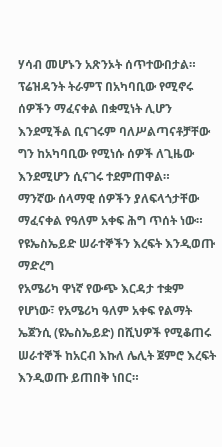ሃሳብ መሆኑን አጽንኦት ሰጥተውበታል።
ፕሬዝዳንት ትራምፕ በአካባቢው የሚኖሩ ሰዎችን ማፈናቀል በቋሚነት ሊሆን እንደሚችል ቢናገሩም ባለሥልጣናቶቻቸው ግን ከአካባቢው የሚነሱ ሰዎች ለጊዜው እንደሚሆን ሲናገሩ ተደምጠዋል።
ማንኛው ሰላማዊ ሰዎችን ያለፍላጎታቸው ማፈናቀል የዓለም አቀፍ ሕግ ጥሰት ነው።
የዩኤስኤይድ ሠራተኞችን እረፍት እንዲወጡ ማድረግ
የአሜሪካ ዋነኛ የውጭ እርዳታ ተቋም የሆነው፣ የአሜሪካ ዓለም አቀፍ የልማት ኤጀንሲ (ዩኤስኤይድ) በሺህዎች የሚቆጠሩ ሠራተኞች ከአርብ እኩለ ሌሊት ጀምሮ እረፍት እንዲወጡ ይጠበቅ ነበር።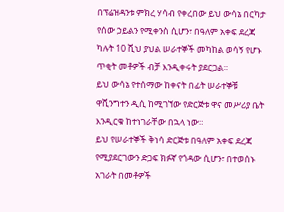በፕሬዝዳንቱ ምክረ ሃሳብ የቀረበው ይህ ውሳኔ በርካታ የሰው ኃይልን የሚቀንስ ሲሆን፣ በዓለም አቀፍ ደረጃ ካሉት 10 ሺህ ያህል ሠራተኞች መካከል ወሳኝ የሆኑ ጥቂት መቶዎች ብቻ እንዲቀሩት ያደርጋል።
ይህ ውሳኔ የተሰማው ከቀናት በፊት ሠራተኞቹ ዋሺንግተን ዲሲ ከሚገኘው የድርጅቱ ዋና መሥሪያ ቤት እንዲርቁ ከተነገራቸው በኋላ ነው።
ይህ የሠራተኞች ቅነሳ ድርጅቱ በዓለም አቀፍ ደረጃ የሚያደርገውን ድጋፍ ክፉኛ የጎዳው ሲሆን፣ በተወሰኑ አገራት በመቶዎች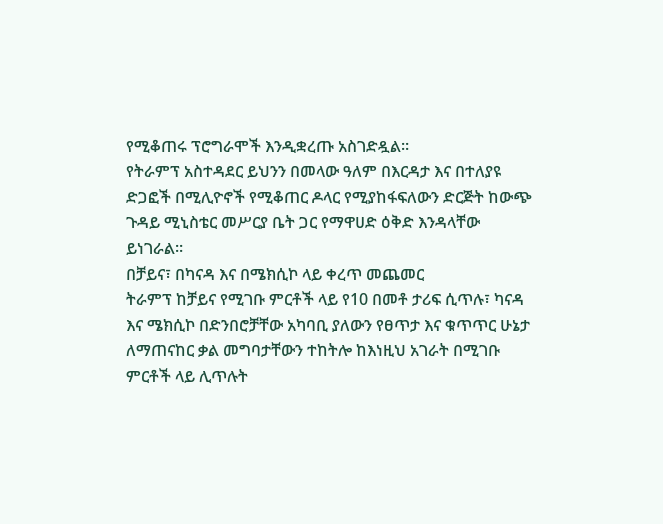የሚቆጠሩ ፕሮግራሞች እንዲቋረጡ አስገድዷል።
የትራምፕ አስተዳደር ይህንን በመላው ዓለም በእርዳታ እና በተለያዩ ድጋፎች በሚሊዮኖች የሚቆጠር ዶላር የሚያከፋፍለውን ድርጅት ከውጭ ጉዳይ ሚኒስቴር መሥርያ ቤት ጋር የማዋሀድ ዕቅድ እንዳላቸው ይነገራል።
በቻይና፣ በካናዳ እና በሜክሲኮ ላይ ቀረጥ መጨመር
ትራምፕ ከቻይና የሚገቡ ምርቶች ላይ የ10 በመቶ ታሪፍ ሲጥሉ፣ ካናዳ እና ሜክሲኮ በድንበሮቻቸው አካባቢ ያለውን የፀጥታ እና ቁጥጥር ሁኔታ ለማጠናከር ቃል መግባታቸውን ተከትሎ ከእነዚህ አገራት በሚገቡ ምርቶች ላይ ሊጥሉት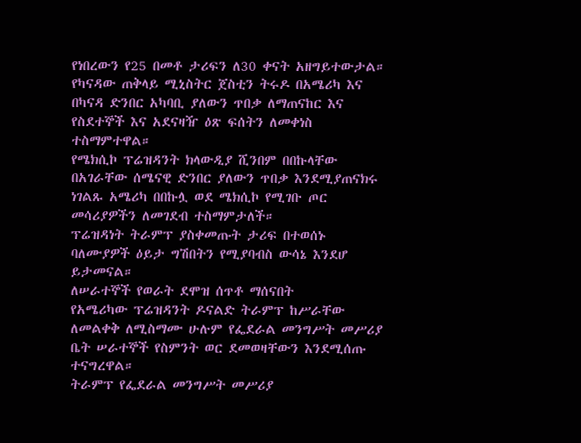የነበረውን የ25 በመቶ ታሪፍን ለ30 ቀናት አዘግይተውታል።
የካናዳው ጠቅላይ ሚኒስትር ጀስቲን ትሩዶ በአሜሪካ እና በካናዳ ድንበር አካባቢ ያለውን ጥበቃ ለማጠናከር እና የስደተኞች እና አደናዛዥ ዕጽ ፍሰትን ለመቀነስ ተስማምተዋል።
የሜክሲኮ ፕሬዝዳንት ክላውዲያ ሺንበም በበኩላቸው በአገራቸው ሰሜናዊ ድንበር ያለውን ጥበቃ እንደሚያጠናክሩ ነገልጹ አሜሪካ በበኩሏ ወደ ሜክሲኮ የሚገቡ ጦር መሳሪያዎችን ለመገደብ ተስማምታለች።
ፕሬዝዳነት ትራምፕ ያስቀመጡት ታሪፍ በተወሰኑ ባለሙያዎች ዕይታ ግሽበትን የሚያባብስ ውሳኔ እንደሆ ይታመናል።
ለሠራተኞች የወራት ደሞዝ ሰጥቶ ማሰናበት
የአሜሪካው ፕሬዝዳንት ዶናልድ ትራምፕ ከሥራቸው ለመልቀቅ ለሚስማሙ ሁሉም የፌደራል መንግሥት መሥሪያ ቤት ሠራተኞች የስምንት ወር ደመወዛቸውን እንደሚሰጡ ተናግረዋል።
ትራምፕ የፌደራል መንግሥት መሥሪያ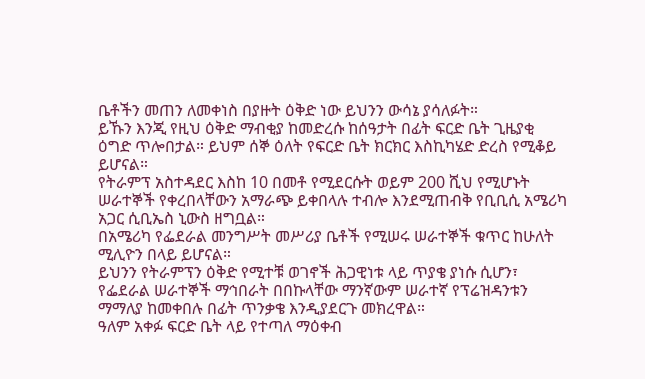ቤቶችን መጠን ለመቀነስ በያዙት ዕቅድ ነው ይህንን ውሳኔ ያሳለፉት።
ይኹን እንጂ የዚህ ዕቅድ ማብቂያ ከመድረሱ ከሰዓታት በፊት ፍርድ ቤት ጊዜያቂ ዕግድ ጥሎበታል። ይህም ሰኞ ዕለት የፍርድ ቤት ክርክር እስኪካሄድ ድረስ የሚቆይ ይሆናል።
የትራምፕ አስተዳደር እስከ 10 በመቶ የሚደርሱት ወይም 200 ሺህ የሚሆኑት ሠራተኞች የቀረበላቸውን አማራጭ ይቀበላሉ ተብሎ እንደሚጠብቅ የቢቢሲ አሜሪካ አጋር ሲቢኤስ ኒውስ ዘግቧል።
በአሜሪካ የፌደራል መንግሥት መሥሪያ ቤቶች የሚሠሩ ሠራተኞች ቁጥር ከሁለት ሚሊዮን በላይ ይሆናል።
ይህንን የትራምፕን ዕቅድ የሚተቹ ወገኖች ሕጋዊነቱ ላይ ጥያቄ ያነሱ ሲሆን፣ የፌደራል ሠራተኞች ማኅበራት በበኩላቸው ማንኛውም ሠራተኛ የፕሬዝዳንቱን ማማለያ ከመቀበሉ በፊት ጥንቃቄ እንዲያደርጉ መክረዋል።
ዓለም አቀፉ ፍርድ ቤት ላይ የተጣለ ማዕቀብ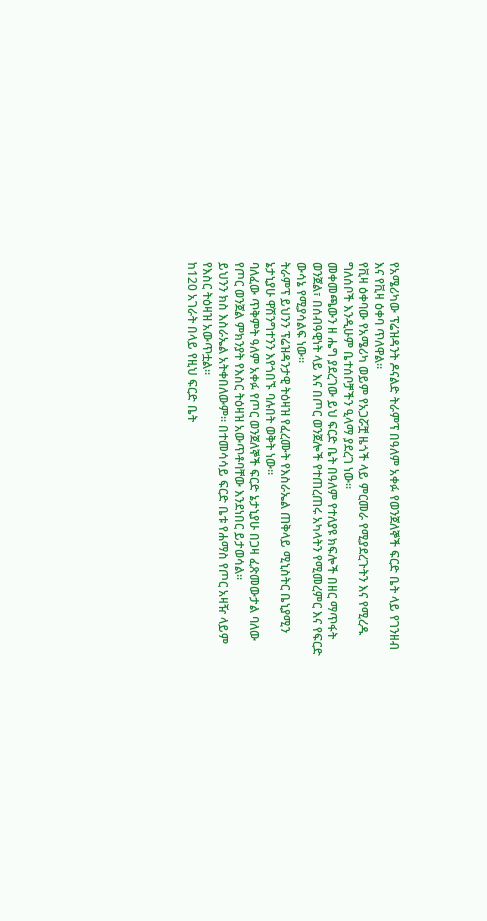የአሜሪካው ፕሬዝዳንት ዶናልድ ትራምፕ በዓለም አቀፉ የወንጀለኞች ፍርድ ቤት ላይ የገንዘብ እና የቪዛ ዕቀባ ጥለዋል።
የቪዛ ዕቀባው የአሜሪካ ወይም የአጋሯቿ ዜጎች ላይ ምርመራ የሚያደረጉትን እና የሚረዱ ግለሰቦች እንዲሁም ቤተሰቦቻችን ዒላማ ያደረገ ነው።
መቀመጫውን ዘ ሔግ ያደረገው ይህ ፍርድ ቤት በዓለም የተለያዩ ክፍሎች በዘር ማጥፋት ወንጀል፣ በሰብዓዊነት ላይ እና በጦር ወንጀሎች የተጠረጠሩ አካላትን የሚመረምር እና የፍርድ ውሳኔ የሚያሳልፍ ነው።
ትራምፕ ይህንን ፕሬዝዳንታዊ ትዕዛዝ የፈረሙት የእስራኤል ጠቅላይ ሚኒስትር ቤኒያሚን ኔታኒያሁ ዋሽንግተንን እየጎበኙ ባሉበት ወቅት ነው።
ባለፈው ጥቅምት ዓለም አቀፉ የጦር ወንጀለኞች ፍርድ ኔታኒያሁ በጋዛ ፈጽመውታል ባለው የጦር ወንጀል ምክንያት የእስር ትዕዛዝ አውጥቶባቸው እንደነበር ይታወሳል።
ይህንን ክስ እስራኤል አትቀበለውም። በተመሳሳይ ፍርድ ቤቱ የሐማስ የጦር አዛዥ ላይም የእስር ትዕዛዝ አውጥቷል።
ከ120 አገራት በላይ የዚህ ፍርድ ቤት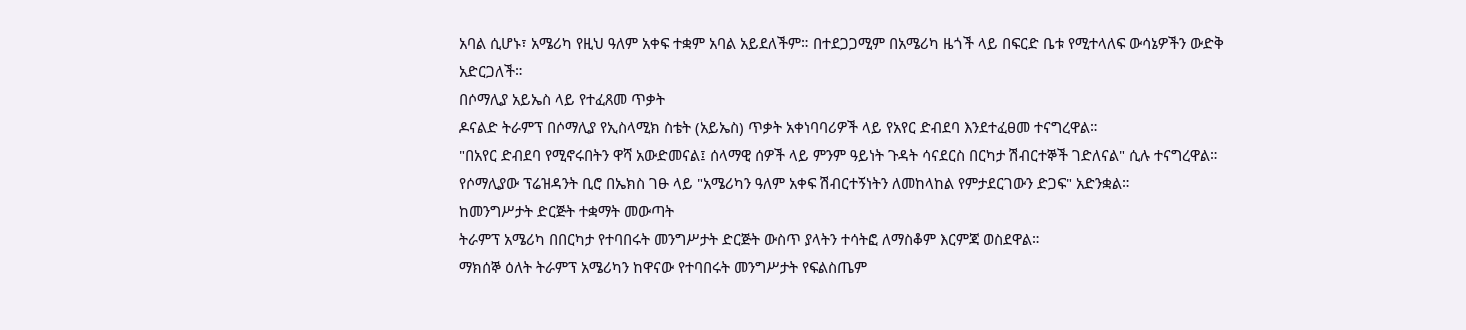አባል ሲሆኑ፣ አሜሪካ የዚህ ዓለም አቀፍ ተቋም አባል አይደለችም። በተደጋጋሚም በአሜሪካ ዜጎች ላይ በፍርድ ቤቱ የሚተላለፍ ውሳኔዎችን ውድቅ አድርጋለች።
በሶማሊያ አይኤስ ላይ የተፈጸመ ጥቃት
ዶናልድ ትራምፕ በሶማሊያ የኢስላሚክ ስቴት (አይኤስ) ጥቃት አቀነባባሪዎች ላይ የአየር ድብደባ እንደተፈፀመ ተናግረዋል።
"በአየር ድብደባ የሚኖሩበትን ዋሻ አውድመናል፤ ሰላማዊ ሰዎች ላይ ምንም ዓይነት ጉዳት ሳናደርስ በርካታ ሽብርተኞች ገድለናል" ሲሉ ተናግረዋል።
የሶማሊያው ፕሬዝዳንት ቢሮ በኤክስ ገፁ ላይ "አሜሪካን ዓለም አቀፍ ሽብርተኝነትን ለመከላከል የምታደርገውን ድጋፍ" አድንቋል።
ከመንግሥታት ድርጅት ተቋማት መውጣት
ትራምፕ አሜሪካ በበርካታ የተባበሩት መንግሥታት ድርጅት ውስጥ ያላትን ተሳትፎ ለማስቆም እርምጃ ወስደዋል።
ማክሰኞ ዕለት ትራምፕ አሜሪካን ከዋናው የተባበሩት መንግሥታት የፍልስጤም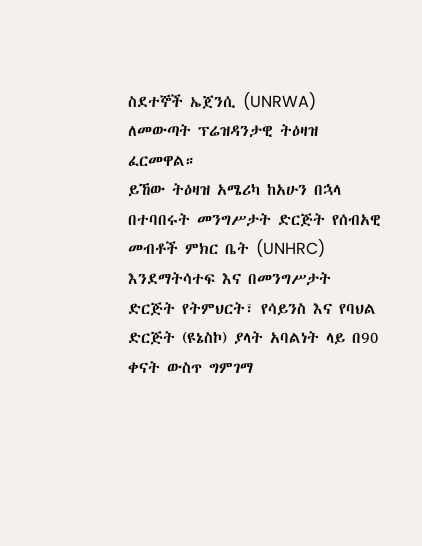ስደተኞች ኤጀንሲ (UNRWA) ለመውጣት ፕሬዝዳንታዊ ትዕዛዝ ፈርመዋል።
ይኸው ትዕዛዝ አሜሪካ ከአሁን በኋላ በተባበሩት መንግሥታት ድርጅት የሰብአዊ መብቶች ምክር ቤት (UNHRC) እንደማትሳተፍ እና በመንግሥታት ድርጅት የትምህርት፣ የሳይንስ እና የባህል ድርጅት (ዩኔስኮ) ያላት አባልነት ላይ በ90 ቀናት ውስጥ ግምገማ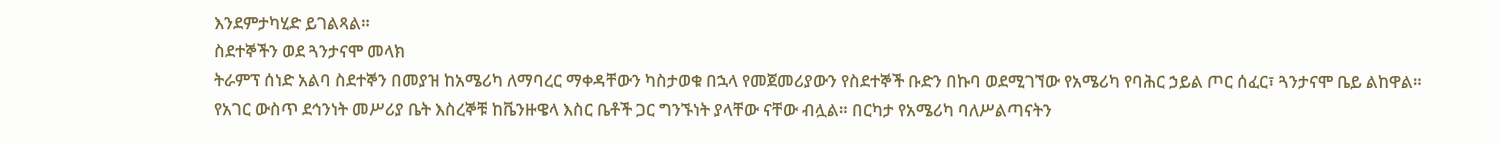እንደምታካሂድ ይገልጻል።
ስደተኞችን ወደ ጓንታናሞ መላክ
ትራምፕ ሰነድ አልባ ስደተኞን በመያዝ ከአሜሪካ ለማባረር ማቀዳቸውን ካስታወቁ በኋላ የመጀመሪያውን የስደተኞች ቡድን በኩባ ወደሚገኘው የአሜሪካ የባሕር ኃይል ጦር ሰፈር፣ ጓንታናሞ ቤይ ልከዋል።
የአገር ውስጥ ደኅንነት መሥሪያ ቤት እስረኞቹ ከቬንዙዌላ እስር ቤቶች ጋር ግንኙነት ያላቸው ናቸው ብሏል። በርካታ የአሜሪካ ባለሥልጣናትን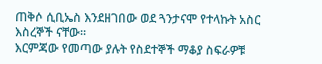ጠቅሶ ሲቢኤስ እንደዘገበው ወደ ጓንታናሞ የተላኩት አስር እስረኞች ናቸው።
እርምጃው የመጣው ያሉት የስደተኞች ማቆያ ስፍራዎቹ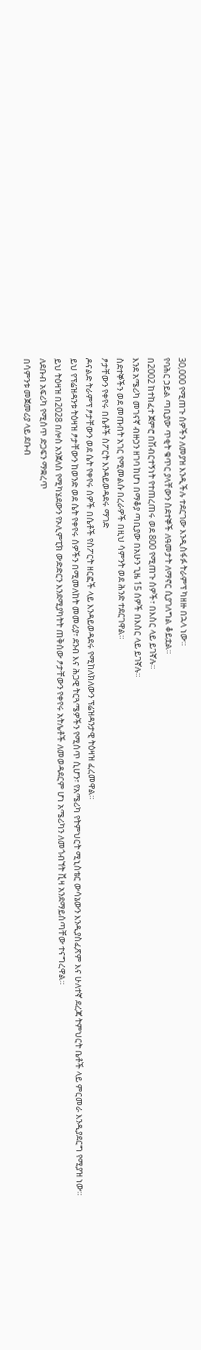30,000 የሚጠጉ ሰዎችን ለመያዝ እንዲችሉ ተደርገው እንዲስፋፉ ትራምፕ ካዘዙ በኋላ ነው።
የባሕር ኃይል ጣቢያው ጥቂት ቁጥር ያላቸውን ስደተኞች ለዓመታት ለማኖር ሲያገለግል ቆይቷል።
በ2002 ከተከፈተ ጀምሮ በሽብርተኝነት የተጠረጠሩ ወደ 800 የሚጠጉ ሰዎች፣ በእስር ላይ ይገኛሉ።
እንደ አሜሪካ መገናኛ ብዙኃን ዘገባ ከሆነ በማቆያ ጣቢያው በአሁን ጊዜ 15 ሰዎች በእስር ላይ ይገኛሉ።
ስደተኞችን ወደ መጡበት አገር የሚመልሱ በረራዎች በዚህ ሳምንት ወደ ሕንድ ተደርገዋል።
ፆታቸውን የቀየሩ በሴቶች ስፖርት እንዳይወዳደሩ ማገድ
ዶናልድ ትራምፕ ፆታቸውን ወደ ሴት የቀየሩ ሰዎች በሴቶች የስፖርት ዘርፎች ላይ እንዳይወዳደሩ የሚከለክለውን ፕሬዝዳንታዊ ትዕዛዝ ፈረመዋል።
ይህ የፕሬዝዳንቱ ትዕዛዝ ፆታቸውን ከወንድ ወደ ሴት የቀየሩ ሰዎችን በሚመለከት መመሪያ፣ ደንብ እና ሕጋዊ ትርጓሜዎችን የሚሰጥ ሲሆን፣ የአሜሪካ የትምህርት ሚኒስቴር ውሳኔውን እንዲያስፈጽም እና ሁለተኛ ደረጃ ትምህርት ቤቶች ላይ ምርመራ እንዲያደርግ የሚያዝ ነው።
ይህ ትዕዛዝ በ2028 በሎስ አንጀለስ የሚካሄደውን የኦሊምፒክ ውድድርን እንደሚያካትት ጠቅሰው ፆታቸውን የቀየሩ አትሌቶች ለመወዳደርም ሆነ አሜሪካን ለመጎብኘት ቪዛ አንደማይሰጣቸው ተናግረዋል።
ለደቡብ አፍሪካ የሚሰጥ ድጋፍን ማቋረጥ
በሳምንቱ መጀመሪያ ላይ ደቡብ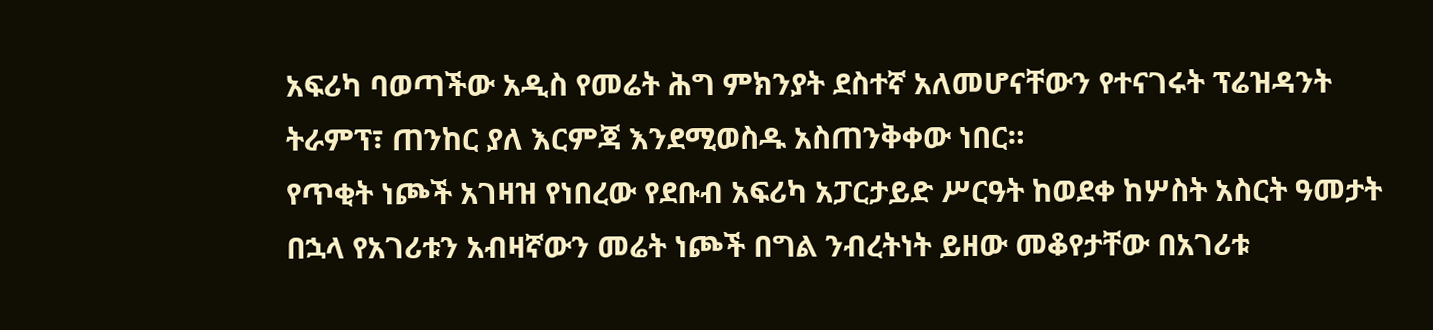አፍሪካ ባወጣችው አዲስ የመሬት ሕግ ምክንያት ደስተኛ አለመሆናቸውን የተናገሩት ፕሬዝዳንት ትራምፕ፣ ጠንከር ያለ እርምጃ እንደሚወስዱ አስጠንቅቀው ነበር።
የጥቂት ነጮች አገዛዝ የነበረው የደቡብ አፍሪካ አፓርታይድ ሥርዓት ከወደቀ ከሦስት አስርት ዓመታት በኋላ የአገሪቱን አብዛኛውን መሬት ነጮች በግል ንብረትነት ይዘው መቆየታቸው በአገሪቱ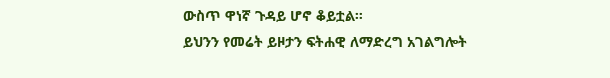ውስጥ ዋነኛ ጉዳይ ሆኖ ቆይቷል።
ይህንን የመሬት ይዞታን ፍትሐዊ ለማድረግ አገልግሎት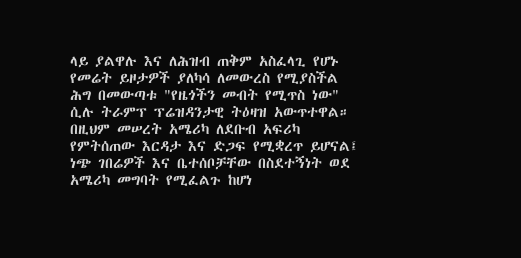ላይ ያልዋሉ እና ለሕዝብ ጠቅም አስፈላጊ የሆኑ የመሬት ይዞታዎች ያለካሳ ለመውረስ የሚያስችል ሕግ በመውጣቱ "የዜጎችን መብት የሚጥስ ነው" ሲሉ ትራምፕ ፕሬዝዳንታዊ ትዕዛዝ አውጥተዋል።
በዚህም መሠረት አሜሪካ ለደቡብ አፍሪካ የምትሰጠው እርዳታ እና ድጋፍ የሚቋረጥ ይሆናል፤ ነጭ ገበሬዎች እና ቤተሰቦቻቸው በስደተኝነት ወደ አሜሪካ መግባት የሚፈልጉ ከሆነ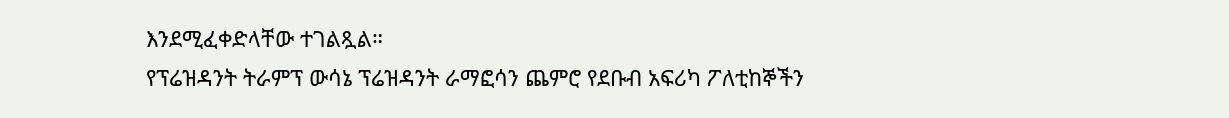እንደሚፈቀድላቸው ተገልጿል።
የፕሬዝዳንት ትራምፕ ውሳኔ ፕሬዝዳንት ራማፎሳን ጨምሮ የደቡብ አፍሪካ ፖለቲከኞችን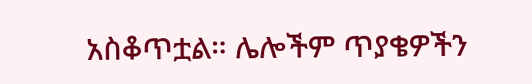አስቆጥቷል። ሌሎችም ጥያቄዎችን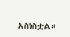አስነስቷል።